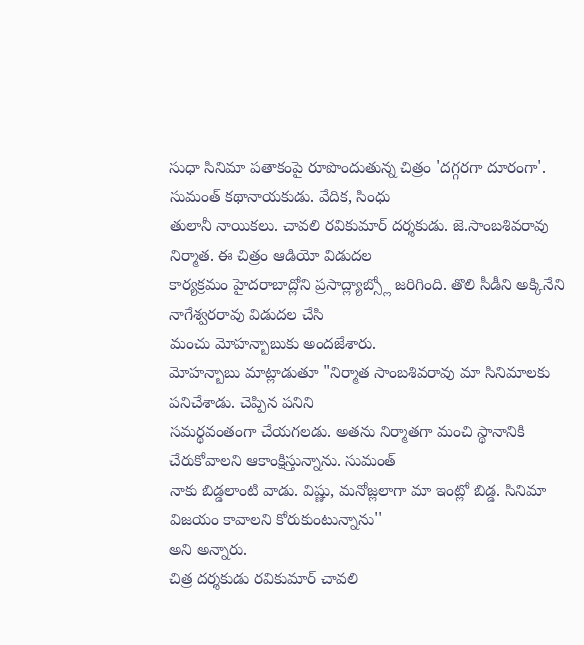సుధా సినిమా పతాకంపై రూపొందుతున్న చిత్రం 'దగ్గరగా దూరంగా'. సుమంత్ కథానాయకుడు. వేదిక, సింధు
తులానీ నాయికలు. చావలి రవికుమార్ దర్శకుడు. జె.సాంబశివరావు నిర్మాత. ఈ చిత్రం ఆడియో విడుదల
కార్యక్రమం హైదరాబాద్లోని ప్రసాద్ల్యాబ్స్లో జరిగింది. తొలి సీడీని అక్కినేని నాగేశ్వరరావు విడుదల చేసి
మంచు మోహన్బాబుకు అందజేశారు.
మోహన్బాబు మాట్లాడుతూ "నిర్మాత సాంబశివరావు మా సినిమాలకు పనిచేశాడు. చెప్పిన పనిని
సమర్థవంతంగా చేయగలడు. అతను నిర్మాతగా మంచి స్థానానికి చేరుకోవాలని ఆకాంక్షిస్తున్నాను. సుమంత్
నాకు బిడ్డలాంటి వాడు. విష్ణు, మనోజ్లలాగా మా ఇంట్లో బిడ్డ. సినిమా విజయం కావాలని కోరుకుంటున్నాను''
అని అన్నారు.
చిత్ర దర్శకుడు రవికుమార్ చావలి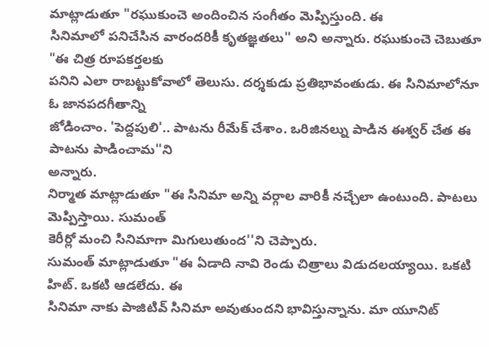మాట్లాడుతూ "రఘుకుంచె అందించిన సంగీతం మెప్పిస్తుంది. ఈ
సినిమాలో పనిచేసిన వారందరికీ కృతజ్ఞతలు'' అని అన్నారు. రఘుకుంచె చెబుతూ "ఈ చిత్ర రూపకర్తలకు
పనిని ఎలా రాబట్టుకోవాలో తెలుసు. దర్శకుడు ప్రతిభావంతుడు. ఈ సినిమాలోనూ ఓ జానపదగీతాన్ని
జోడించాం. 'పెద్దపులి'.. పాటను రీమేక్ చేశాం. ఒరిజినల్ను పాడిన ఈశ్వర్ చేత ఈ పాటను పాడించామ''ని
అన్నారు.
నిర్మాత మాట్లాడుతూ "ఈ సినిమా అన్ని వర్గాల వారికీ నచ్చేలా ఉంటుంది. పాటలు మెప్పిస్తాయి. సుమంత్
కెరీర్లో మంచి సినిమాగా మిగులుతుంద''ని చెప్పారు.
సుమంత్ మాట్లాడుతూ "ఈ ఏడాది నావి రెండు చిత్రాలు విడుదలయ్యాయి. ఒకటి హిట్. ఒకటి ఆడలేదు. ఈ
సినిమా నాకు పాజిటివ్ సినిమా అవుతుందని భావిస్తున్నాను. మా యూనిట్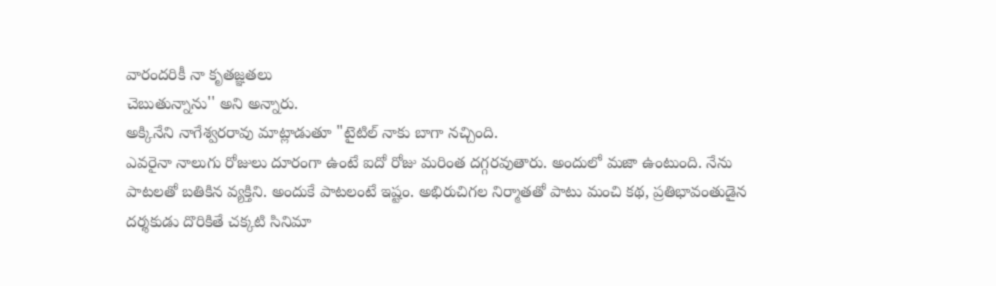వారందరికీ నా కృతజ్ఞతలు
చెబుతున్నాను'' అని అన్నారు.
అక్కినేని నాగేశ్వరరావు మాట్లాడుతూ "టైటిల్ నాకు బాగా నచ్చింది.
ఎవరైనా నాలుగు రోజులు దూరంగా ఉంటే ఐదో రోజు మరింత దగ్గరవుతారు. అందులో మజా ఉంటుంది. నేను
పాటలతో బతికిన వ్యక్తిని. అందుకే పాటలంటే ఇష్టం. అభిరుచిగల నిర్మాతతో పాటు మంచి కథ, ప్రతిభావంతుడైన
దర్శకుడు దొరికితే చక్కటి సినిమా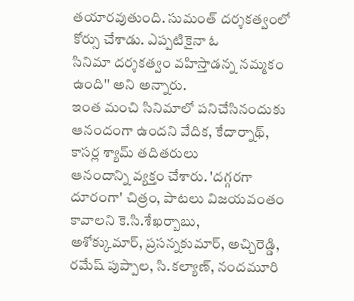తయారవుతుంది. సుమంత్ దర్శకత్వంలో కోర్సు చేశాడు. ఎప్పటికైనా ఓ
సినిమా దర్శకత్వం వహిస్తాడన్న నమ్మకం ఉంది'' అని అన్నారు.
ఇంత మంచి సినిమాలో పనిచేసినందుకు ఆనందంగా ఉందని వేదిక, కేదార్నాథ్, కాసర్ల శ్యామ్ తదితరులు
ఆనందాన్ని వ్యక్తం చేశారు. 'దగ్గరగా దూరంగా' చిత్రం, పాటలు విజయవంతం కావాలని కె.సి.శేఖర్బాబు,
అశోక్కుమార్, ప్రసన్నకుమార్, అచ్చిరెడ్డి, రమేష్ పుప్పాల, సి.కల్యాణ్, నందమూరి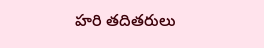హరి తదితరులు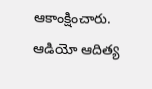ఆకాంక్షించారు. ఆడియో ఆదిత్య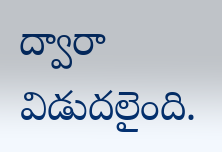ద్వారా విడుదలైంది.